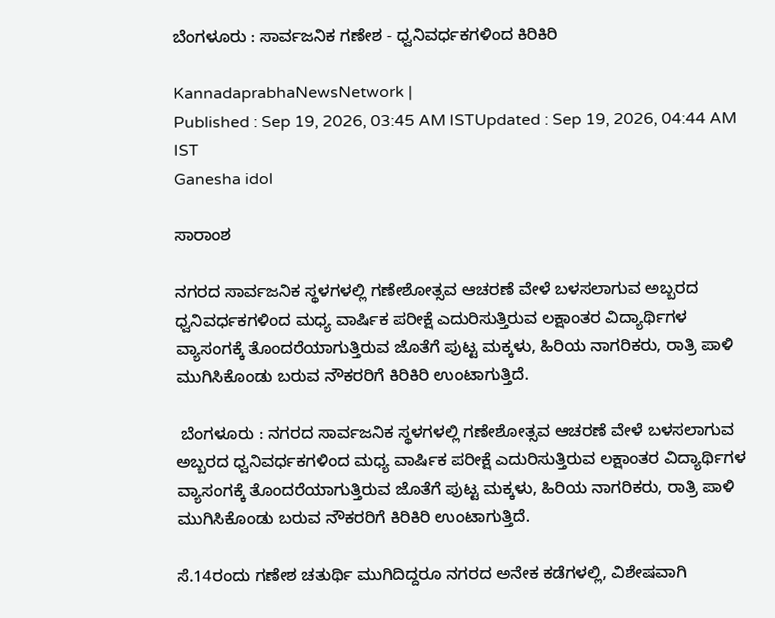ಬೆಂಗಳೂರು : ಸಾರ್ವಜನಿಕ ಗಣೇಶ - ಧ್ವನಿವರ್ಧಕಗಳಿಂದ ಕಿರಿಕಿರಿ

KannadaprabhaNewsNetwork |
Published : Sep 19, 2026, 03:45 AM ISTUpdated : Sep 19, 2026, 04:44 AM IST
Ganesha idol

ಸಾರಾಂಶ

ನಗರದ ಸಾರ್ವಜನಿಕ ಸ್ಥಳಗಳಲ್ಲಿ ಗಣೇಶೋತ್ಸವ ಆಚರಣೆ ವೇಳೆ ಬಳಸಲಾಗುವ ಅಬ್ಬರದ ಧ್ವನಿವರ್ಧಕಗಳಿಂದ ಮಧ್ಯ ವಾರ್ಷಿಕ ಪರೀಕ್ಷೆ ಎದುರಿಸುತ್ತಿರುವ ಲಕ್ಷಾಂತರ ವಿದ್ಯಾರ್ಥಿಗಳ ವ್ಯಾಸಂಗಕ್ಕೆ ತೊಂದರೆಯಾಗುತ್ತಿರುವ ಜೊತೆಗೆ ಪುಟ್ಟ ಮಕ್ಕಳು, ಹಿರಿಯ ನಾಗರಿಕರು, ರಾತ್ರಿ ಪಾಳಿ ಮುಗಿಸಿಕೊಂಡು ಬರುವ ನೌಕರರಿಗೆ ಕಿರಿಕಿರಿ ಉಂಟಾಗುತ್ತಿದೆ.

 ಬೆಂಗಳೂರು : ನಗರದ ಸಾರ್ವಜನಿಕ ಸ್ಥಳಗಳಲ್ಲಿ ಗಣೇಶೋತ್ಸವ ಆಚರಣೆ ವೇಳೆ ಬಳಸಲಾಗುವ ಅಬ್ಬರದ ಧ್ವನಿವರ್ಧಕಗಳಿಂದ ಮಧ್ಯ ವಾರ್ಷಿಕ ಪರೀಕ್ಷೆ ಎದುರಿಸುತ್ತಿರುವ ಲಕ್ಷಾಂತರ ವಿದ್ಯಾರ್ಥಿಗಳ ವ್ಯಾಸಂಗಕ್ಕೆ ತೊಂದರೆಯಾಗುತ್ತಿರುವ ಜೊತೆಗೆ ಪುಟ್ಟ ಮಕ್ಕಳು, ಹಿರಿಯ ನಾಗರಿಕರು, ರಾತ್ರಿ ಪಾಳಿ ಮುಗಿಸಿಕೊಂಡು ಬರುವ ನೌಕರರಿಗೆ ಕಿರಿಕಿರಿ ಉಂಟಾಗುತ್ತಿದೆ.

ಸೆ.14ರಂದು ಗಣೇಶ ಚತುರ್ಥಿ ಮುಗಿದಿದ್ದರೂ ನಗರದ ಅನೇಕ ಕಡೆಗಳಲ್ಲಿ, ವಿಶೇಷವಾಗಿ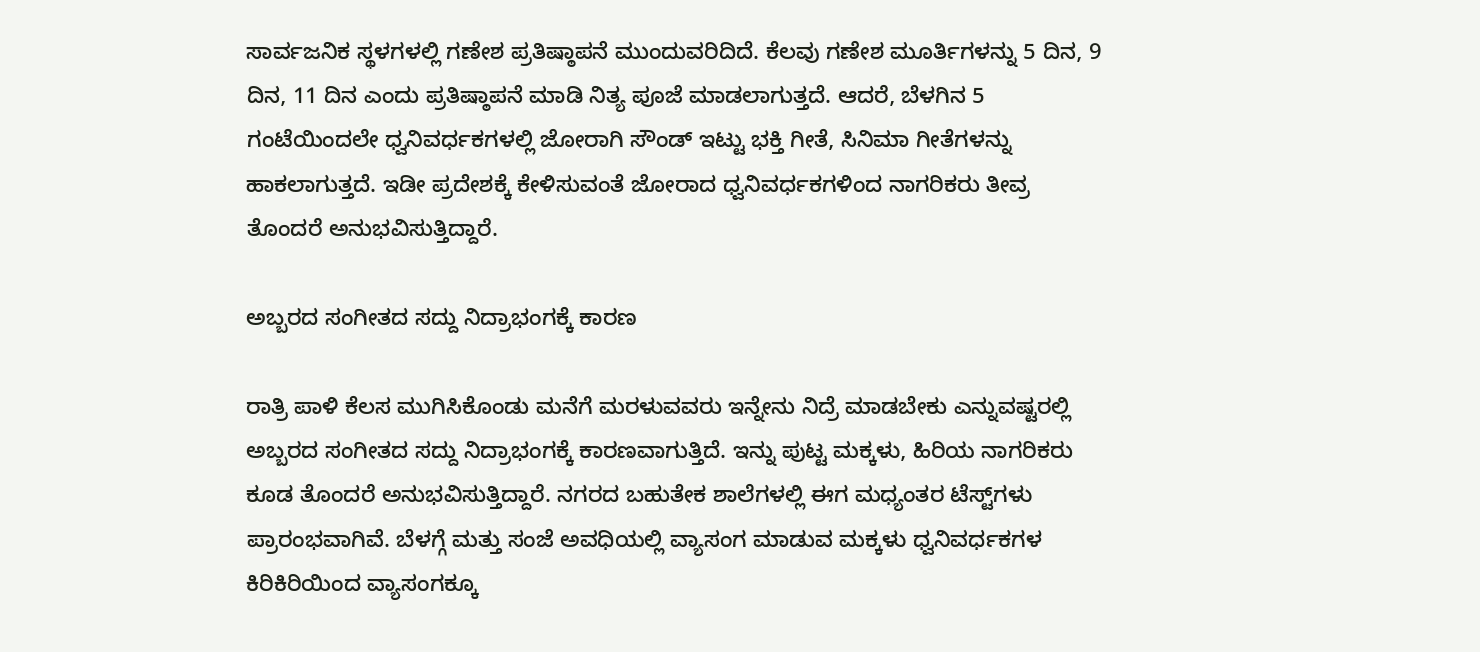ಸಾರ್ವಜನಿಕ ಸ್ಥಳಗಳಲ್ಲಿ ಗಣೇಶ ಪ್ರತಿಷ್ಠಾಪನೆ ಮುಂದುವರಿದಿದೆ. ಕೆಲವು ಗಣೇಶ ಮೂರ್ತಿಗಳನ್ನು 5 ದಿನ, 9 ದಿನ, 11 ದಿನ ಎಂದು ಪ್ರತಿಷ್ಠಾಪನೆ ಮಾಡಿ ನಿತ್ಯ ಪೂಜೆ ಮಾಡಲಾಗುತ್ತದೆ. ಆದರೆ, ಬೆಳಗಿನ 5 ಗಂಟೆಯಿಂದಲೇ ಧ್ವನಿವರ್ಧಕಗಳಲ್ಲಿ ಜೋರಾಗಿ ಸೌಂಡ್ ಇಟ್ಟು ಭಕ್ತಿ ಗೀತೆ, ಸಿನಿಮಾ ಗೀತೆಗಳನ್ನು ಹಾಕಲಾಗುತ್ತದೆ. ಇಡೀ ಪ್ರದೇಶಕ್ಕೆ ಕೇಳಿಸುವಂತೆ ಜೋರಾದ ಧ್ವನಿವರ್ಧಕಗಳಿಂದ ನಾಗರಿಕರು ತೀವ್ರ ತೊಂದರೆ ಅನುಭವಿಸುತ್ತಿದ್ದಾರೆ.

ಅಬ್ಬರದ ಸಂಗೀತದ ಸದ್ದು ನಿದ್ರಾಭಂಗಕ್ಕೆ ಕಾರಣ

ರಾತ್ರಿ ಪಾಳಿ ಕೆಲಸ ಮುಗಿಸಿಕೊಂಡು ಮನೆಗೆ ಮರಳುವವರು ಇನ್ನೇನು ನಿದ್ರೆ ಮಾಡಬೇಕು ಎನ್ನುವಷ್ಟರಲ್ಲಿ ಅಬ್ಬರದ ಸಂಗೀತದ ಸದ್ದು ನಿದ್ರಾಭಂಗಕ್ಕೆ ಕಾರಣವಾಗುತ್ತಿದೆ. ಇನ್ನು ಪುಟ್ಟ ಮಕ್ಕಳು, ಹಿರಿಯ ನಾಗರಿಕರು ಕೂಡ ತೊಂದರೆ ಅನುಭವಿಸುತ್ತಿದ್ದಾರೆ. ನಗರದ ಬಹುತೇಕ ಶಾಲೆಗಳಲ್ಲಿ ಈಗ ಮಧ್ಯಂತರ ಟೆಸ್ಟ್‌ಗಳು ಪ್ರಾರಂಭವಾಗಿವೆ. ಬೆಳಗ್ಗೆ ಮತ್ತು ಸಂಜೆ ಅವಧಿಯಲ್ಲಿ ವ್ಯಾಸಂಗ ಮಾಡುವ ಮಕ್ಕಳು ಧ್ವನಿವರ್ಧಕಗಳ ಕಿರಿಕಿರಿಯಿಂದ ವ್ಯಾಸಂಗಕ್ಕೂ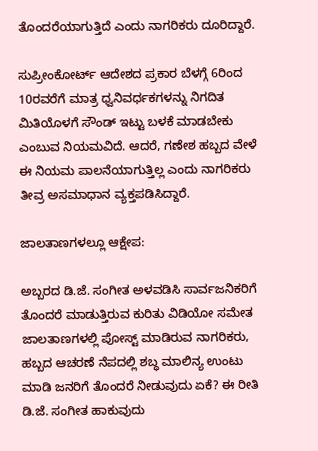ತೊಂದರೆಯಾಗುತ್ತಿದೆ ಎಂದು ನಾಗರಿಕರು ದೂರಿದ್ದಾರೆ.

ಸುಪ್ರೀಂಕೋರ್ಟ್ ಆದೇಶದ ಪ್ರಕಾರ ಬೆಳಗ್ಗೆ 6ರಿಂದ 10ರವರೆಗೆ ಮಾತ್ರ ಧ್ವನಿವರ್ಧಕಗಳನ್ನು ನಿಗದಿತ ಮಿತಿಯೊಳಗೆ ಸೌಂಡ್ ಇಟ್ಟು ಬಳಕೆ ಮಾಡಬೇಕು ಎಂಬುವ ನಿಯಮವಿದೆ. ಆದರೆ, ಗಣೇಶ ಹಬ್ಬದ ವೇಳೆ ಈ ನಿಯಮ ಪಾಲನೆಯಾಗುತ್ತಿಲ್ಲ ಎಂದು ನಾಗರಿಕರು ತೀವ್ರ ಅಸಮಾಧಾನ ವ್ಯಕ್ತಪಡಿಸಿದ್ದಾರೆ.

ಜಾಲತಾಣಗಳಲ್ಲೂ ಆಕ್ಷೇಪ:

ಅಬ್ಬರದ ಡಿ.ಜೆ. ಸಂಗೀತ ಅಳವಡಿಸಿ ಸಾರ್ವಜನಿಕರಿಗೆ ತೊಂದರೆ ಮಾಡುತ್ತಿರುವ ಕುರಿತು ವಿಡಿಯೋ ಸಮೇತ ಜಾಲತಾಣಗಳಲ್ಲಿ ಪೋಸ್ಟ್ ಮಾಡಿರುವ ನಾಗರಿಕರು, ಹಬ್ಬದ ಆಚರಣೆ ನೆಪದಲ್ಲಿ ಶಬ್ಧ ಮಾಲಿನ್ಯ ಉಂಟು ಮಾಡಿ ಜನರಿಗೆ ತೊಂದರೆ ನೀಡುವುದು ಏಕೆ? ಈ ರೀತಿ ಡಿ.ಜೆ. ಸಂಗೀತ ಹಾಕುವುದು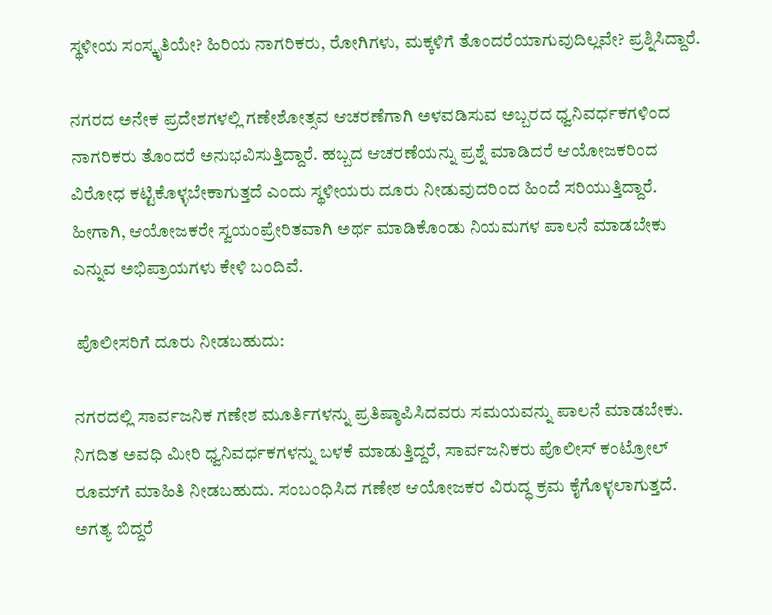ಸ್ಥಳೀಯ ಸಂಸ್ಕೃತಿಯೇ? ಹಿರಿಯ ನಾಗರಿಕರು, ರೋಗಿಗಳು, ಮಕ್ಕಳಿಗೆ ತೊಂದರೆಯಾಗುವುದಿಲ್ಲವೇ? ಪ್ರಶ್ನಿಸಿದ್ದಾರೆ.

ನಗರದ ಅನೇಕ ಪ್ರದೇಶಗಳಲ್ಲಿ ಗಣೇಶೋತ್ಸವ ಆಚರಣೆಗಾಗಿ ಅಳವಡಿಸುವ ಅಬ್ಬರದ ಧ್ವನಿವರ್ಧಕಗಳಿಂದ ನಾಗರಿಕರು ತೊಂದರೆ ಅನುಭವಿಸುತ್ತಿದ್ದಾರೆ. ಹಬ್ಬದ ಆಚರಣೆಯನ್ನು ಪ್ರಶ್ನೆ ಮಾಡಿದರೆ ಆಯೋಜಕರಿಂದ ವಿರೋಧ ಕಟ್ಟಿಕೊಳ್ಳಬೇಕಾಗುತ್ತದೆ ಎಂದು ಸ್ಥಳೀಯರು ದೂರು ನೀಡುವುದರಿಂದ ಹಿಂದೆ ಸರಿಯುತ್ತಿದ್ದಾರೆ. ಹೀಗಾಗಿ, ಆಯೋಜಕರೇ ಸ್ವಯಂಪ್ರೇರಿತವಾಗಿ ಅರ್ಥ ಮಾಡಿಕೊಂಡು ನಿಯಮಗಳ ಪಾಲನೆ ಮಾಡಬೇಕು ಎನ್ನುವ ಅಭಿಪ್ರಾಯಗಳು ಕೇಳಿ ಬಂದಿವೆ.

 ಪೊಲೀಸರಿಗೆ ದೂರು ನೀಡಬಹುದು:

ನಗರದಲ್ಲಿ ಸಾರ್ವಜನಿಕ ಗಣೇಶ ಮೂರ್ತಿಗಳನ್ನು ಪ್ರತಿಷ್ಠಾಪಿಸಿದವರು ಸಮಯವನ್ನು ಪಾಲನೆ ಮಾಡಬೇಕು. ನಿಗದಿತ ಅವಧಿ ಮೀರಿ ಧ್ವನಿವರ್ಧಕಗಳನ್ನು ಬಳಕೆ ಮಾಡುತ್ತಿದ್ದರೆ, ಸಾರ್ವಜನಿಕರು ಪೊಲೀಸ್ ಕಂಟ್ರೋಲ್ ರೂಮ್‌ಗೆ ಮಾಹಿತಿ ನೀಡಬಹುದು. ಸಂಬಂಧಿಸಿದ ಗಣೇಶ ಆಯೋಜಕರ ವಿರುದ್ಧ ಕ್ರಮ ಕೈಗೊಳ್ಳಲಾಗುತ್ತದೆ. ಅಗತ್ಯ ಬಿದ್ದರೆ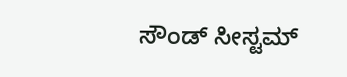ಸೌಂಡ್ ಸೀಸ್ಟಮ್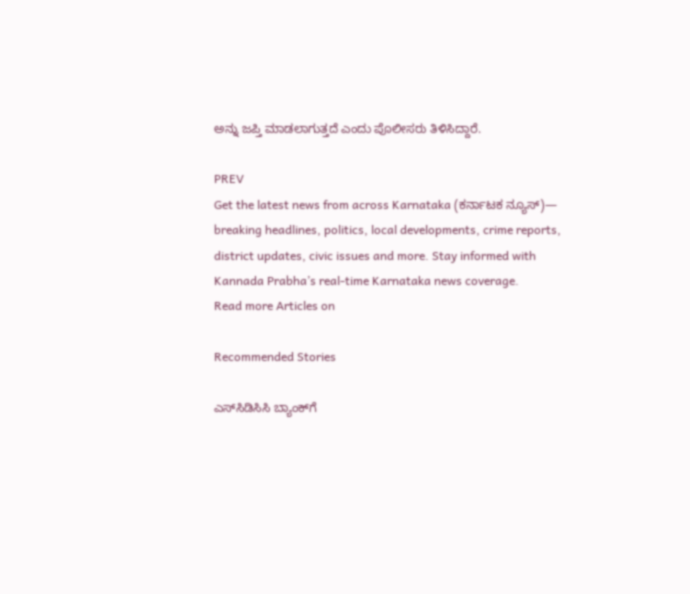ಅನ್ನು ಜಪ್ತಿ ಮಾಡಲಾಗುತ್ತದೆ ಎಂದು ಪೊಲೀಸರು ತಿಳಿಸಿದ್ದಾರೆ.

PREV
Get the latest news from across Karnataka (ಕರ್ನಾಟಕ ನ್ಯೂಸ್)— breaking headlines, politics, local developments, crime reports, district updates, civic issues and more. Stay informed with Kannada Prabha’s real‑time Karnataka news coverage.
Read more Articles on

Recommended Stories

ಎಸ್‌ಸಿಡಿಸಿಸಿ ಬ್ಯಾಂಕ್‌ಗೆ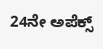24ನೇ ಅಪೆಕ್ಸ್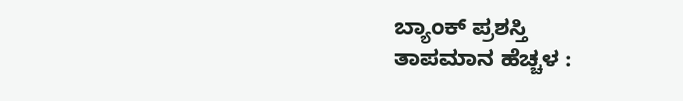ಬ್ಯಾಂಕ್ ಪ್ರಶಸ್ತಿ
ತಾಪಮಾನ ಹೆಚ್ಚಳ :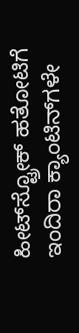ಹೀಟ್‌ಸ್ಟ್ರೋಕ್ ಹತೋಟಿಗೆ ಇಂದಿರಾ ಕ್ಯಾಂಟಿನ್‌ಗಳೇ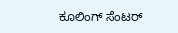ಕೂಲಿಂಗ್ ಸೆಂಟರ್